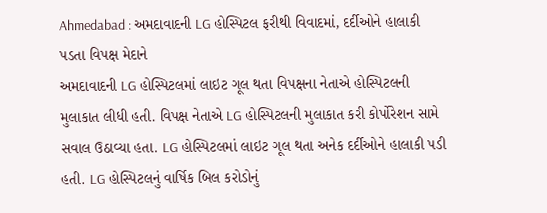Ahmedabad : અમદાવાદની LG હોસ્પિટલ ફરીથી વિવાદમાં, દર્દીઓને હાલાકી પડતા વિપક્ષ મેદાને
અમદાવાદની LG હોસ્પિટલમાં લાઇટ ગૂલ થતા વિપક્ષના નેતાએ હોસ્પિટલની મુલાકાત લીધી હતી. વિપક્ષ નેતાએ LG હોસ્પિટલની મુલાકાત કરી કોર્પોરેશન સામે સવાલ ઉઠાવ્યા હતા. LG હોસ્પિટલમાં લાઇટ ગૂલ થતા અનેક દર્દીઓને હાલાકી પડી હતી. LG હોસ્પિટલનું વાર્ષિક બિલ કરોડોનું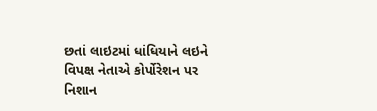છતાં લાઇટમાં ધાંધિયાને લઇને વિપક્ષ નેતાએ કોર્પોરેશન પર નિશાન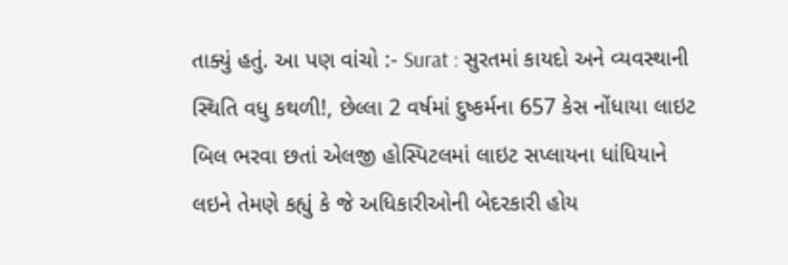તાક્યું હતું. આ પણ વાંચો :- Surat : સુરતમાં કાયદો અને વ્યવસ્થાની સ્થિતિ વધુ કથળી!, છેલ્લા 2 વર્ષમાં દુષ્કર્મના 657 કેસ નોંધાયા લાઇટ બિલ ભરવા છતાં એલજી હોસ્પિટલમાં લાઇટ સપ્લાયના ધાંધિયાને લઇને તેમણે કહ્યું કે જે અધિકારીઓની બેદરકારી હોય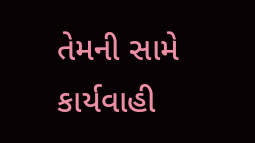તેમની સામે કાર્યવાહી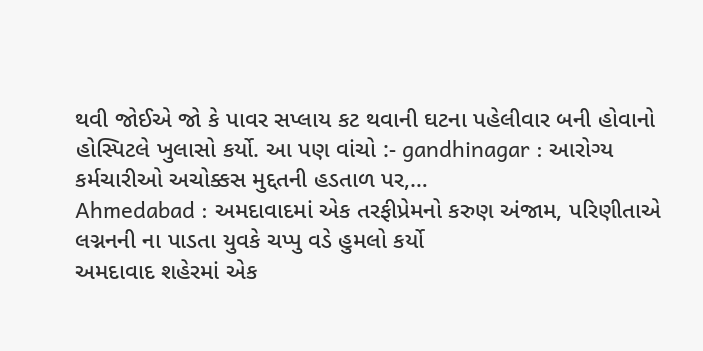થવી જોઈએ જો કે પાવર સપ્લાય કટ થવાની ઘટના પહેલીવાર બની હોવાનો હોસ્પિટલે ખુલાસો કર્યો. આ પણ વાંચો :- gandhinagar : આરોગ્ય કર્મચારીઓ અચોક્કસ મુદ્દતની હડતાળ પર,…
Ahmedabad : અમદાવાદમાં એક તરફીપ્રેમનો કરુણ અંજામ, પરિણીતાએ લગ્નનની ના પાડતા યુવકે ચપ્પુ વડે હુમલો કર્યો
અમદાવાદ શહેરમાં એક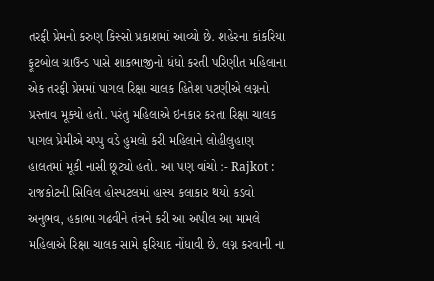તરફી પ્રેમનો કરુણ કિસ્સો પ્રકાશમાં આવ્યો છે. શહેરના કાંકરિયા ફૂટબોલ ગ્રાઉન્ડ પાસે શાકભાજીનો ધંધો કરતી પરિણીત મહિલાના એક તરફી પ્રેમમાં પાગલ રિક્ષા ચાલક હિતેશ પટણીએ લગ્નનો પ્રસ્તાવ મૂક્યો હતો. પરંતુ મહિલાએ ઇનકાર કરતા રિક્ષા ચાલક પાગલ પ્રેમીએ ચપ્પુ વડે હુમલો કરી મહિલાને લોહીલુહાણ હાલતમાં મૂકી નાસી છૂટ્યો હતો. આ પણ વાંચો :- Rajkot : રાજકોટની સિવિલ હોસ્પટલમાં હાસ્ય કલાકાર થયો કડવો અનુભવ, હકાભા ગઢવીને તંત્રને કરી આ અપીલ આ મામલે મહિલાએ રિક્ષા ચાલક સામે ફરિયાદ નોંધાવી છે. લગ્ન કરવાની ના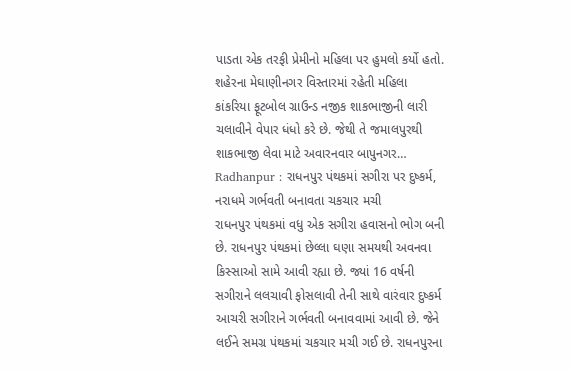પાડતા એક તરફી પ્રેમીનો મહિલા પર હુમલો કર્યો હતો. શહેરના મેઘાણીનગર વિસ્તારમાં રહેતી મહિલા કાંકરિયા ફૂટબોલ ગ્રાઉન્ડ નજીક શાકભાજીની લારી ચલાવીને વેપાર ધંધો કરે છે. જેથી તે જમાલપુરથી શાકભાજી લેવા માટે અવારનવાર બાપુનગર…
Radhanpur : રાધનપુર પંથકમાં સગીરા પર દુષ્કર્મ, નરાધમે ગર્ભવતી બનાવતા ચકચાર મચી
રાધનપુર પંથકમાં વધુ એક સગીરા હવાસનો ભોગ બની છે. રાધનપુર પંથકમાં છેલ્લા ઘણા સમયથી અવનવા કિસ્સાઓ સામે આવી રહ્યા છે. જ્યાં 16 વર્ષની સગીરાને લલચાવી ફોસલાવી તેની સાથે વારંવાર દુષ્કર્મ આચરી સગીરાને ગર્ભવતી બનાવવામાં આવી છે. જેને લઈને સમગ્ર પંથકમાં ચકચાર મચી ગઈ છે. રાધનપુરના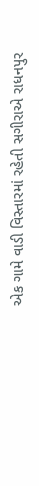એક ગામે વાડી વિસ્તારમાં રહેતી સગીરાએ રાધનપુર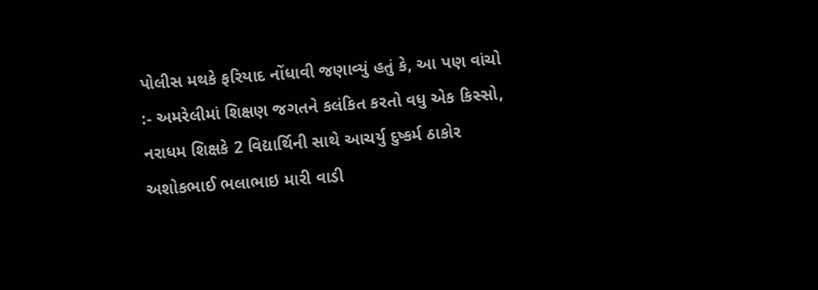પોલીસ મથકે ફરિયાદ નોંધાવી જણાવ્યું હતું કે, આ પણ વાંચો :- અમરેલીમાં શિક્ષણ જગતને કલંકિત કરતો વધુ એક કિસ્સો, નરાધમ શિક્ષકે 2 વિદ્યાર્થિની સાથે આચર્યુ દુષ્કર્મ ઠાકોર અશોકભાઈ ભલાભાઇ મારી વાડી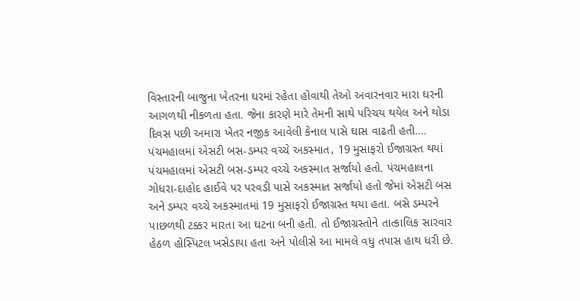વિસ્તારની બાજુના ખેતરના ઘરમાં રહેતા હોવાથી તેઓ અવારનવાર મારા ઘરની આગળથી નીકળતા હતા. જેના કારણે મારે તેમની સાથે પરિચય થયેલ અને થોડા દિવસ પછી અમારા ખેતર નજીક આવેલી કેનાલ પાસે ઘાસ વાઢતી હતી.…
પંચમહાલમાં એસટી બસ-ડમ્પર વચ્ચે અકસ્માત, 19 મુસાફરો ઈજાગ્રસ્ત થયાં
પંચમહાલમાં એસટી બસ-ડમ્પર વચ્ચે અકસ્માત સર્જાયો હતો. પંચમહાલના ગોધરા-દાહોદ હાઈવે પર પરવડી પાસે અકસ્માત સર્જાયો હતો જેમાં એસટી બસ અને ડમ્પર વચ્ચે અકસ્માતમાં 19 મુસાફરો ઈજાગ્રસ્ત થયા હતા. બસે ડમ્પરને પાછળથી ટક્કર મારતા આ ઘટના બની હતી. તો ઈજાગ્રસ્તોને તાત્કાલિક સારવાર હેઠળ હોસ્પિટલ ખસેડાયા હતા અને પોલીસે આ મામલે વધુ તપાસ હાથ ધરી છે.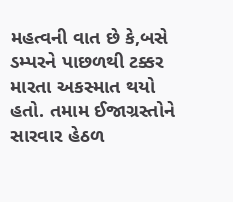મહત્વની વાત છે કે,બસે ડમ્પરને પાછળથી ટક્કર મારતા અકસ્માત થયો હતો. તમામ ઈજાગ્રસ્તોને સારવાર હેઠળ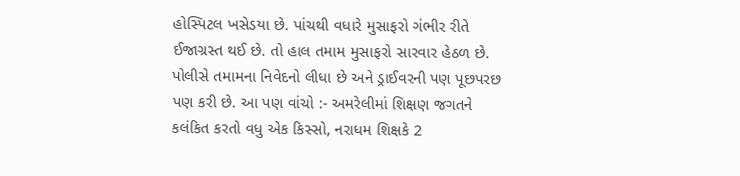હોસ્પિટલ ખસેડયા છે. પાંચથી વધારે મુસાફરો ગંભીર રીતે ઈજાગ્રસ્ત થઈ છે. તો હાલ તમામ મુસાફરો સારવાર હેઠળ છે. પોલીસે તમામના નિવેદનો લીધા છે અને ડ્રાઈવરની પણ પૂછપરછ પણ કરી છે. આ પણ વાંચો :- અમરેલીમાં શિક્ષણ જગતને કલંકિત કરતો વધુ એક કિસ્સો, નરાધમ શિક્ષકે 2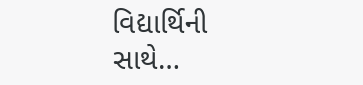વિદ્યાર્થિની સાથે…